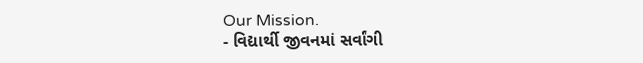Our Mission.
- વિદ્યાર્થી જીવનમાં સર્વાંગી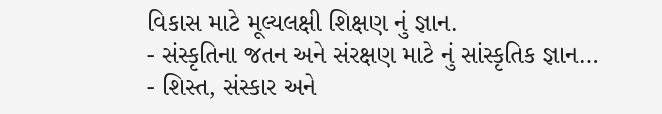વિકાસ માટે મૂલ્યલક્ષી શિક્ષણ નું જ્ઞાન.
- સંસ્કૃતિના જતન અને સંરક્ષણ માટે નું સાંસ્કૃતિક જ્ઞાન…
- શિસ્ત, સંસ્કાર અને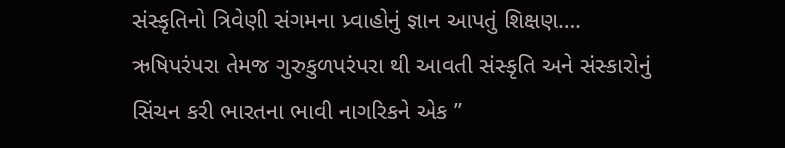સંસ્કૃતિનો ત્રિવેણી સંગમના પ્ર્વાહોનું જ્ઞાન આપતું શિક્ષણ….
ઋષિપરંપરા તેમજ ગુરુકુળપરંપરા થી આવતી સંસ્કૃતિ અને સંસ્કારોનું સિંચન કરી ભારતના ભાવી નાગરિકને એક ”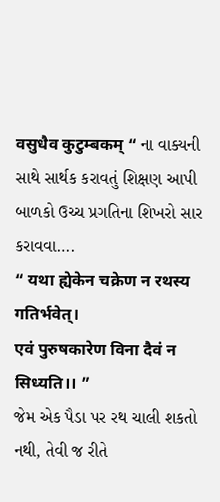वसुधैव कुटुम्बकम् “ ના વાક્યની સાથે સાર્થક કરાવતું શિક્ષણ આપી બાળકો ઉચ્ચ પ્રગતિના શિખરો સાર કરાવવા….
“ यथा ह्येकेन चक्रेण न रथस्य गतिर्भवेत्।
एवं पुरुषकारेण विना दैवं न सिध्यति।। ”
જેમ એક પૈડા પર રથ ચાલી શકતો નથી, તેવી જ રીતે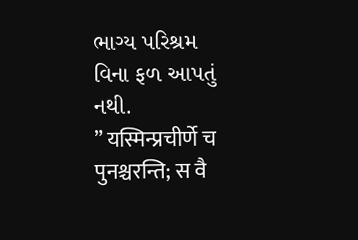ભાગ્ય પરિશ્રમ વિના ફળ આપતું નથી.
” यस्मिन्प्रचीर्णे च पुनश्चरन्ति; स वै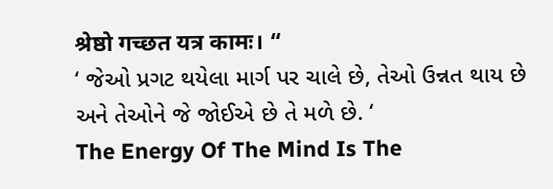श्रेष्ठो गच्छत यत्र कामः। “
‘ જેઓ પ્રગટ થયેલા માર્ગ પર ચાલે છે, તેઓ ઉન્નત થાય છે અને તેઓને જે જોઈએ છે તે મળે છે. ‘
The Energy Of The Mind Is The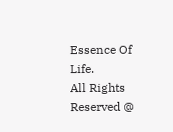Essence Of Life.
All Rights Reserved @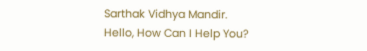Sarthak Vidhya Mandir.
Hello, How Can I Help You?